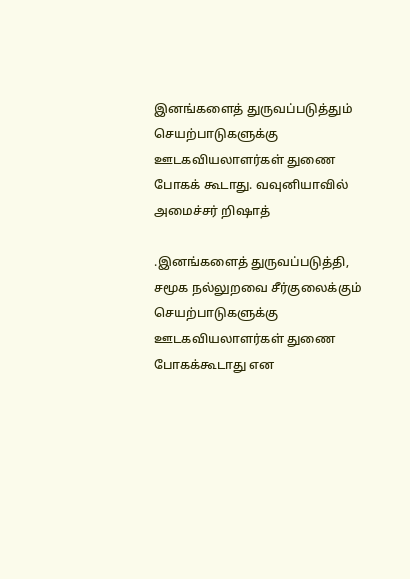இனங்களைத் துருவப்படுத்தும் செயற்பாடுகளுக்கு ஊடகவியலாளர்கள் துணை போகக் கூடாது. வவுனியாவில் அமைச்சர் றிஷாத்

.இனங்களைத் துருவப்படுத்தி, சமூக நல்லுறவை சீர்குலைக்கும் செயற்பாடுகளுக்கு ஊடகவியலாளர்கள் துணை போகக்கூடாது என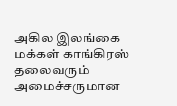அகில இலங்கை மக்கள் காங்கிரஸ் தலைவரும் அமைச்சருமான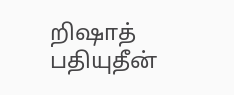றிஷாத் பதியுதீன்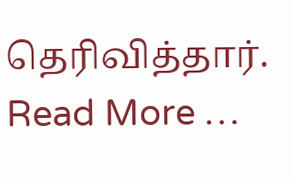தெரிவித்தார்.   Read More …